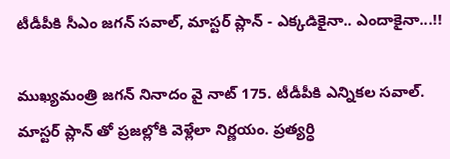టీడీపీకి సీఎం జగన్ సవాల్, మాస్టర్ ప్లాన్ - ఎక్కడికైనా.. ఎందాకైనా...!!

ముఖ్యమంత్రి జగన్ నినాదం వై నాట్ 175. టీడీపీకి ఎన్నికల సవాల్. మాస్టర్ ప్లాన్ తో ప్రజల్లోకి వెళ్లేలా నిర్ణయం. ప్రత్యర్ధి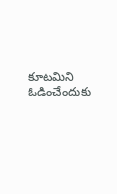కూటమిని ఓడించేందుకు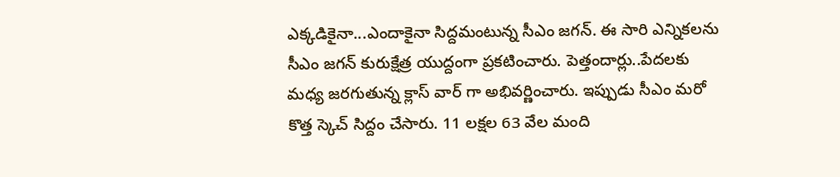ఎక్కడికైనా...ఎందాకైనా సిద్దమంటున్న సీఎం జగన్. ఈ సారి ఎన్నికలను సీఎం జగన్ కురుక్షేత్ర యుద్దంగా ప్రకటించారు. పెత్తందార్లు..పేదలకు మధ్య జరగుతున్న క్లాస్ వార్ గా అభివర్ణించారు. ఇప్పుడు సీఎం మరో కొత్త స్కెచ్ సిద్దం చేసారు. 11 లక్షల 63 వేల మంది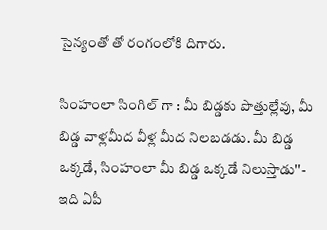సైన్యంతో తో రంగంలోకి దిగారు.

సింహంలా సింగిల్ గా : మీ బిడ్డ‌కు పొత్తుల్లేవు, మీ బిడ్డ వాళ్ల‌మీద వీళ్ల మీద నిల‌బ‌డ‌డు. మీ బిడ్డ ఒక్క‌డే, సింహంలా మీ బిడ్డ ఒక్క‌డే నిలుస్తాడు''- ఇది ఏపీ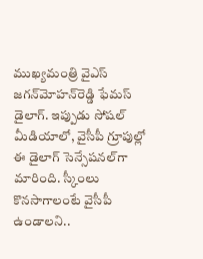ముఖ్య‌మంత్రి వైఎస్ జ‌గ‌న్‌మోహ‌న్‌రెడ్డి ఫేమ‌స్ డైలాగ్‌. ఇప్పుడు సోష‌ల్ మీడియాలో, వైసీపీ గ్రూపుల్లో ఈ డైలాగ్ సెన్సేష‌న‌ల్‌గా మారింది. స్కీంలు కొనసాగాలంటే వైసీపీ ఉండాలని..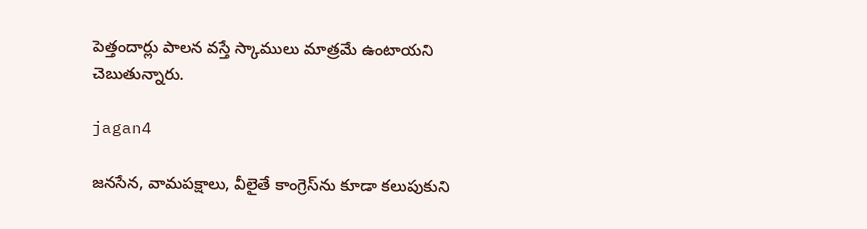పెత్తందార్లు పాలన వస్తే స్కాములు మాత్రమే ఉంటాయని చెబుతున్నారు.

jagan4

జ‌న‌సేన‌, వామ‌ప‌క్షాలు, వీలైతే కాంగ్రెస్‌ను కూడా క‌లుపుకుని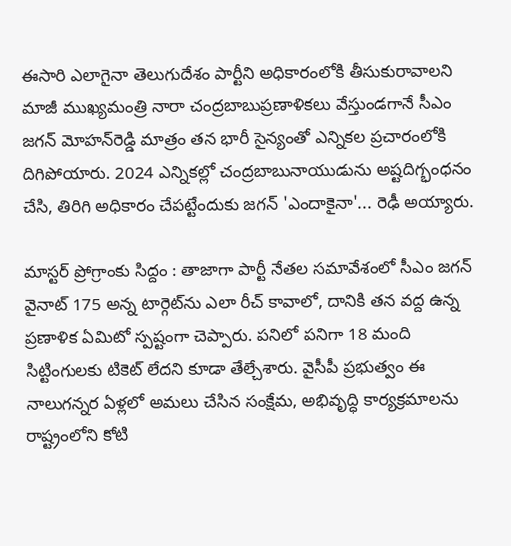ఈసారి ఎలాగైనా తెలుగుదేశం పార్టీని అధికారంలోకి తీసుకురావాల‌ని మాజీ ముఖ్య‌మంత్రి నారా చంద్ర‌బాబుప్ర‌ణాళిక‌లు వేస్తుండ‌గానే సీఎం జ‌గ‌న్ మోహ‌న్‌రెడ్డి మాత్రం త‌న భారీ సైన్యంతో ఎన్నిక‌ల ప్ర‌చారంలోకి దిగిపోయారు. 2024 ఎన్నిక‌ల్లో చంద్ర‌బాబునాయుడును అష్ట‌దిగ్భంధ‌నం చేసి, తిరిగి అధికారం చేప‌ట్టేందుకు జ‌గ‌న్ 'ఎందాకైనా'... రెఢీ అయ్యారు.

మాస్టర్ ప్రోగ్రాంకు సిద్దం : తాజాగా పార్టీ నేతల సమావేశంలో సీఎం జగన్ వైనాట్ 175 అన్న టార్గెట్‌ను ఎలా రీచ్ కావాలో, దానికి త‌న వ‌ద్ద ఉన్న ప్ర‌ణాళిక ఏమిటో స్ప‌ష్టంగా చెప్పారు. ప‌నిలో ప‌నిగా 18 మంది సిట్టింగుల‌కు టికెట్ లేద‌ని కూడా తేల్చేశారు. వైసీపీ ప్ర‌భుత్వం ఈ నాలుగ‌న్న‌ర ఏళ్ల‌లో అమ‌లు చేసిన సంక్షేమ‌, అభివృద్ధి కార్య‌క్ర‌మాల‌ను రాష్ట్రంలోని కోటి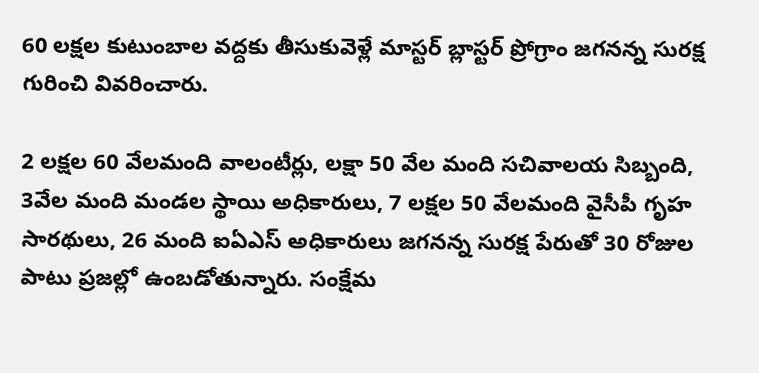60 ల‌క్ష‌ల కుటుంబాల వ‌ద్ద‌కు తీసుకువెళ్లే మాస్ట‌ర్ బ్లాస్ట‌ర్ ప్రోగ్రాం జ‌గ‌న‌న్న సుర‌క్ష గురించి వివ‌రించారు.

2 ల‌క్ష‌ల 60 వేల‌మంది వాలంటీర్లు, ల‌క్షా 50 వేల మంది స‌చివాల‌య సిబ్బంది, 3వేల మంది మండ‌ల స్థాయి అధికారులు, 7 ల‌క్ష‌ల 50 వేల‌మంది వైసీపీ గృహ సార‌థులు, 26 మంది ఐఏఎస్ అధికారులు జ‌గ‌న‌న్న సుర‌క్ష పేరుతో 30 రోజుల పాటు ప్ర‌జ‌ల్లో ఉంబ‌డోతున్నారు. సంక్షేమ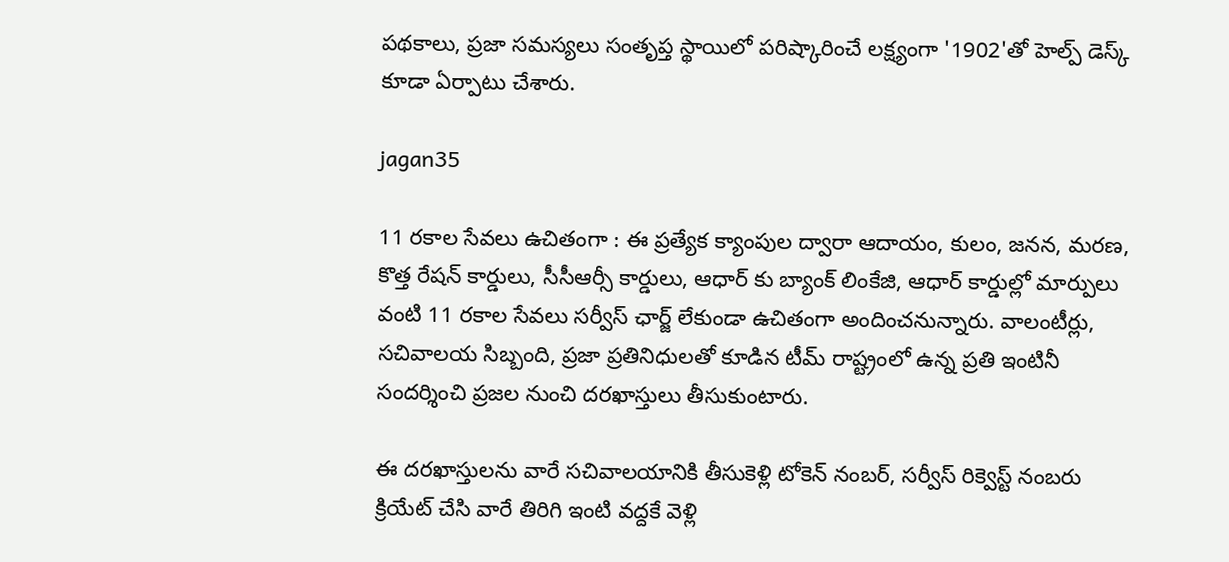పథకాలు, ప్రజా సమస్యలు సంతృప్త స్థాయిలో పరిష్కారించే లక్ష్యంగా '1902'తో హెల్ప్‌ డెస్క్‌ కూడా ఏర్పాటు చేశారు.

jagan35

11 ర‌కాల సేవ‌లు ఉచితంగా : ఈ ప్రత్యేక క్యాంపుల ద్వారా ఆదాయం, కులం, జ‌న‌న‌, మ‌ర‌ణ‌, కొత్త రేషన్‌ కార్డులు, సీసీఆర్సీ కార్డులు, ఆధార్‌ కు బ్యాంక్‌ లింకేజి, ఆధార్‌ కార్డుల్లో మార్పులు వంటి 11 రకాల సేవ‌లు సర్వీస్‌ ఛార్జ్ లేకుండా ఉచితంగా అందించనున్నారు. వాలంటీర్లు, సచివాలయ సిబ్బంది, ప్రజా ప్రతినిధులతో కూడిన టీమ్‌ రాష్ట్రంలో ఉన్న ప్రతి ఇంటినీ సందర్శించి ప్ర‌జ‌ల నుంచి ద‌ర‌ఖాస్తులు తీసుకుంటారు.

ఈ దరఖాస్తులను వారే సచివాలయానికి తీసుకెళ్లి టోకెన్‌ నంబర్, సర్వీస్‌ రిక్వెస్ట్‌ నంబరు క్రియేట్ చేసి వారే తిరిగి ఇంటి వద్దకే వెళ్లి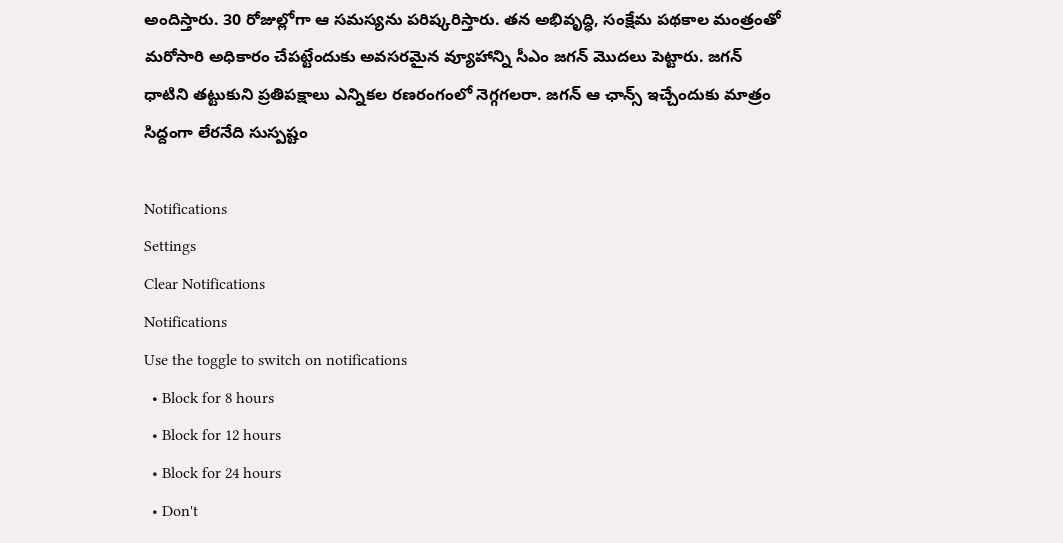అందిస్తారు. 30 రోజుల్లోగా ఆ స‌మ‌స్య‌ను ప‌రిష్క‌రిస్తారు. త‌న అభివృద్ధి, సంక్షేమ ప‌థ‌కాల మంత్రంతో మ‌రోసారి అధికారం చేప‌ట్టేందుకు అవ‌స‌ర‌మైన వ్యూహాన్ని సీఎం జగన్ మొదలు పెట్టారు. జ‌గ‌న్ ధాటిని త‌ట్టుకుని ప్ర‌తిప‌క్షాలు ఎన్నిక‌ల ర‌ణ‌రంగంలో నెగ్గగలరా. జగన్ ఆ ఛాన్స్ ఇచ్చేందుకు మాత్రం సిద్దంగా లేరనేది సుస్పష్టం

Notifications
Settings
Clear Notifications
Notifications
Use the toggle to switch on notifications
  • Block for 8 hours
  • Block for 12 hours
  • Block for 24 hours
  • Don't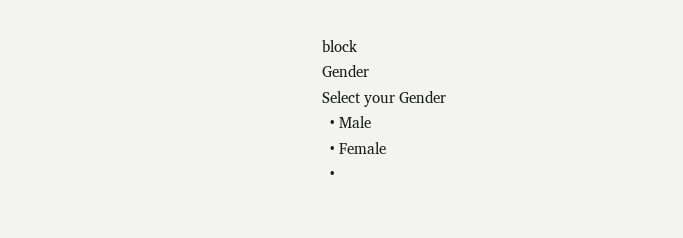block
Gender
Select your Gender
  • Male
  • Female
  •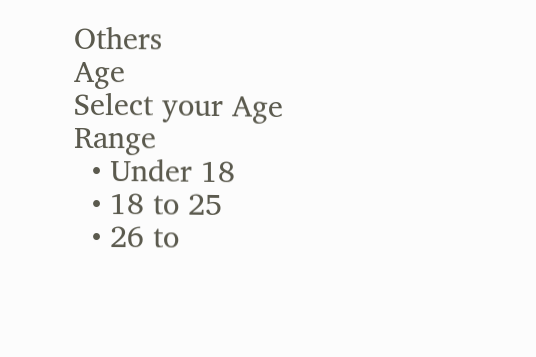Others
Age
Select your Age Range
  • Under 18
  • 18 to 25
  • 26 to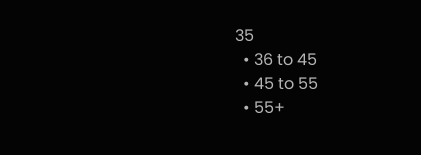35
  • 36 to 45
  • 45 to 55
  • 55+